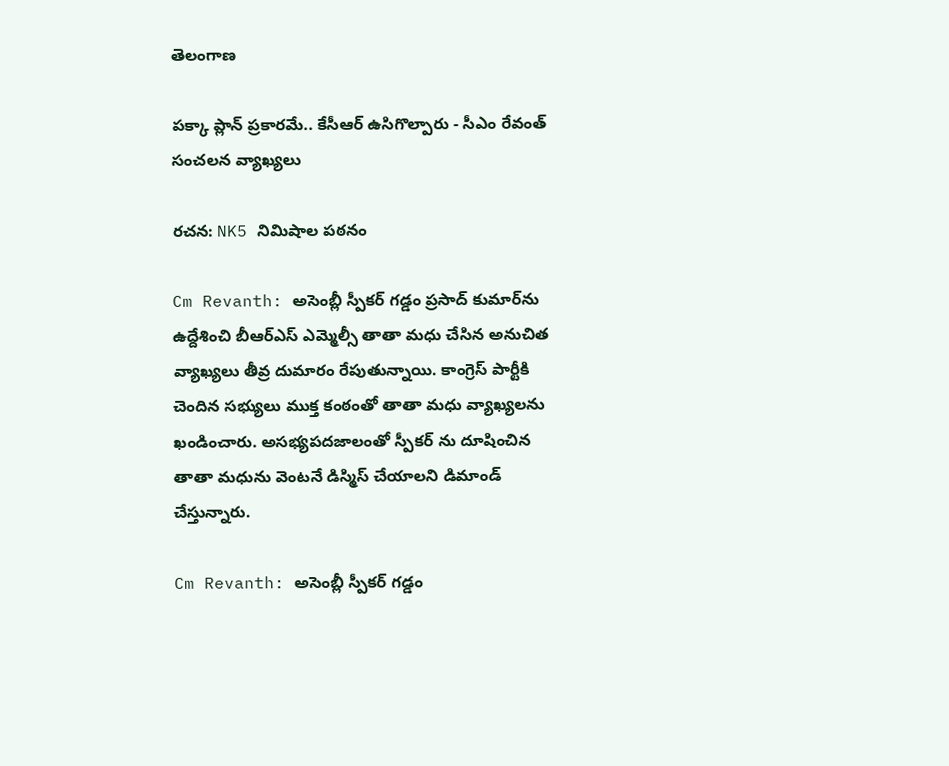తెలంగాణ

పక్కా ప్లాన్ ప్రకారమే.. కేసీఆర్ ఉసిగొల్పారు - సీఎం రేవంత్ సంచలన వ్యాఖ్యలు

రచన: NK5 నిమిషాల పఠనం

Cm Revanth: అసెంబ్లీ స్పీకర్ గడ్డం ప్రసాద్ కుమార్‌ను ఉద్దేశించి బీఆర్ఎస్ ఎమ్మెల్సీ తాతా మధు చేసిన అనుచిత వ్యాఖ్యలు తీవ్ర దుమారం రేపుతున్నాయి. కాంగ్రెస్ పార్టీకి చెందిన సభ్యులు ముక్త కంఠంతో తాతా మధు వ్యాఖ్యలను ఖండించారు. అసభ్యపదజాలంతో స్పీకర్ ను దూషించిన తాతా మధును వెంటనే డిస్మిస్ చేయాలని డిమాండ్ చేస్తున్నారు.

Cm Revanth: అసెంబ్లీ స్పీకర్ గడ్డం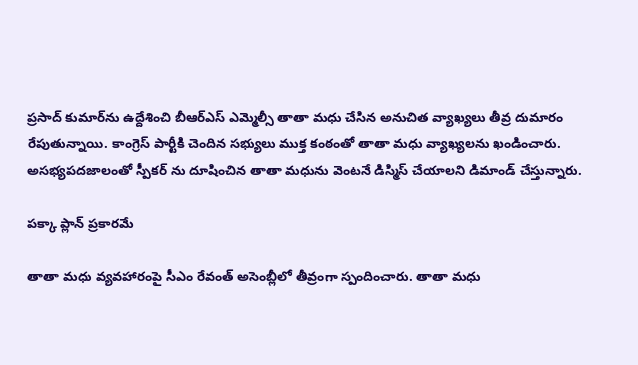ప్రసాద్ కుమార్‌ను ఉద్దేశించి బీఆర్ఎస్ ఎమ్మెల్సీ తాతా మధు చేసిన అనుచిత వ్యాఖ్యలు తీవ్ర దుమారం రేపుతున్నాయి. కాంగ్రెస్ పార్టీకి చెందిన సభ్యులు ముక్త కంఠంతో తాతా మధు వ్యాఖ్యలను ఖండించారు. అసభ్యపదజాలంతో స్పీకర్ ను దూషించిన తాతా మధును వెంటనే డిస్మిస్ చేయాలని డిమాండ్ చేస్తున్నారు.

పక్కా ప్లాన్ ప్రకారమే

తాతా మధు వ్యవహారంపై సీఎం రేవంత్ అసెంబ్లీలో తీవ్రంగా స్పందించారు. తాతా మధు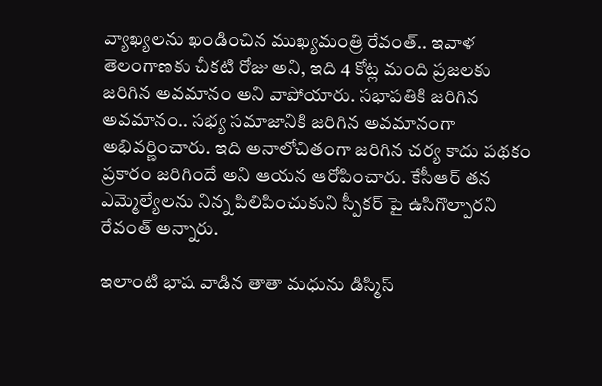వ్యాఖ్యలను ఖండించిన ముఖ్యమంత్రి రేవంత్.. ఇవాళ తెలంగాణకు చీకటి రోజు అని, ఇది 4 కోట్ల మంది ప్రజలకు జరిగిన అవమానం అని వాపోయారు. సభాపతికి జరిగిన అవమానం.. సభ్య సమాజానికి జరిగిన అవమానంగా అభివర్ణించారు. ఇది అనాలోచితంగా జరిగిన చర్య కాదు పథకం ప్రకారం జరిగిందే అని ఆయన ఆరోపించారు. కేసీఆర్ తన ఎమ్మెల్యేలను నిన్న పిలిపించుకుని స్పీకర్ పై ఉసిగొల్పారని రేవంత్ అన్నారు.

ఇలాంటి భాష వాడిన తాతా మధును డిస్మిస్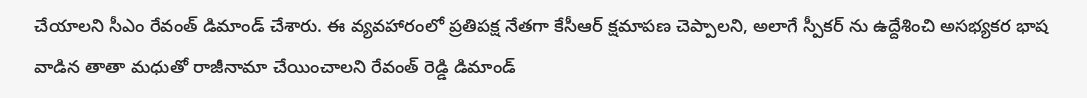చేయాలని సీఎం రేవంత్ డిమాండ్ చేశారు. ఈ వ్యవహారంలో ప్రతిపక్ష నేతగా కేసీఆర్ క్షమాపణ చెప్పాలని, అలాగే స్పీకర్ ను ఉద్దేశించి అసభ్యకర భాష వాడిన తాతా మధుతో రాజీనామా చేయించాలని రేవంత్ రెడ్డి డిమాండ్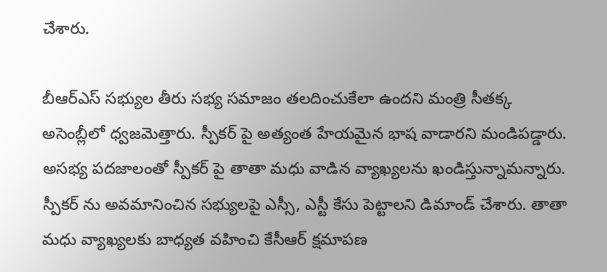చేశారు.

బీఆర్ఎస్ సభ్యుల తీరు సభ్య సమాజం తలదించుకేలా ఉందని మంత్రి సీతక్క అసెంబ్లీలో ధ్వజమెత్తారు. స్పీకర్ పై అత్యంత హేయమైన భాష వాడారని మండిపడ్డారు. అసభ్య పదజాలంతో స్పీకర్ పై తాతా మధు వాడిన వ్యాఖ్యలను ఖండిస్తున్నామన్నారు. స్పీకర్ ను అవమానించిన సభ్యులపై ఎస్సీ, ఎస్టీ కేసు పెట్టాలని డిమాండ్ చేశారు. తాతా మధు వ్యాఖ్యలకు బాధ్యత వహించి కేసీఆర్ క్షమాపణ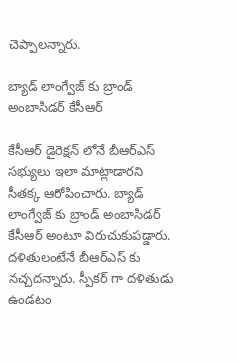చెప్పాలన్నారు.

బ్యాడ్ లాంగ్వేజ్ కు బ్రాండ్ అంబాసిడర్ కేసీఆర్

కేసీఆర్ డైరెక్షన్ లోనే బీఆర్ఎస్ సభ్యులు ఇలా మాట్లాడారని సీతక్క ఆరోపించారు. బ్యాడ్ లాంగ్వేజ్ కు బ్రాండ్ అంబాసిడర్ కేసీఆర్ అంటూ విరుచుకుపడ్డారు. దళితులంటేనే బీఆర్ఎస్ కు నచ్చదన్నారు. స్పీకర్ గా దళితుడు ఉండటం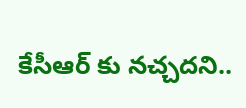కేసీఆర్ కు నచ్చదని..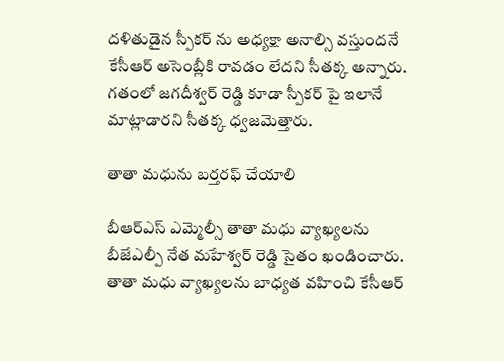దళితుడైన స్పీకర్ ను అధ్యక్షా అనాల్సి వస్తుందనే కేసీఆర్ అసెంబ్లీకి రావడం లేదని సీతక్క అన్నారు. గతంలో జగదీశ్వర్ రెడ్డి కూడా స్పీకర్ పై ఇలానే మాట్లాడారని సీతక్క ధ్వజమెత్తారు.

తాతా మధును బర్తరఫ్ చేయాలి

బీఆర్ఎస్ ఎమ్మెల్సీ తాతా మధు వ్యాఖ్యలను బీజేఎల్పీ నేత మహేశ్వర్ రెడ్డి సైతం ఖండించారు. తాతా మధు వ్యాఖ్యలను బాధ్యత వహించి కేసీఆర్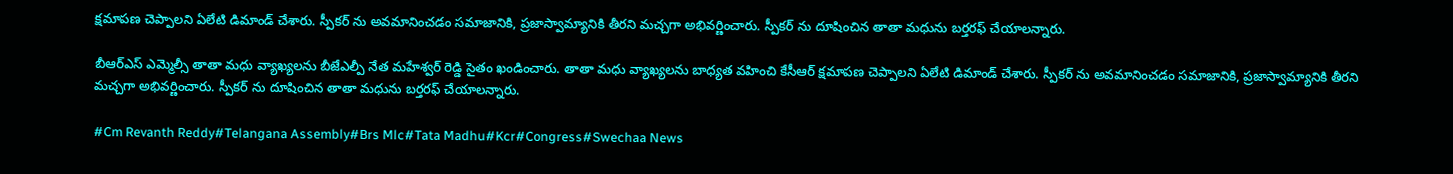క్షమాపణ చెప్పాలని ఏలేటి డిమాండ్ చేశారు. స్పీకర్ ను అవమానించడం సమాజానికి, ప్రజాస్వామ్యానికి తీరని మచ్చగా అభివర్ణించారు. స్పీకర్ ను దూషించిన తాతా మధును బర్తరఫ్ చేయాలన్నారు.

బీఆర్ఎస్ ఎమ్మెల్సీ తాతా మధు వ్యాఖ్యలను బీజేఎల్పీ నేత మహేశ్వర్ రెడ్డి సైతం ఖండించారు. తాతా మధు వ్యాఖ్యలను బాధ్యత వహించి కేసీఆర్ క్షమాపణ చెప్పాలని ఏలేటి డిమాండ్ చేశారు. స్పీకర్ ను అవమానించడం సమాజానికి, ప్రజాస్వామ్యానికి తీరని మచ్చగా అభివర్ణించారు. స్పీకర్ ను దూషించిన తాతా మధును బర్తరఫ్ చేయాలన్నారు.

#Cm Revanth Reddy#Telangana Assembly#Brs Mlc#Tata Madhu#Kcr#Congress#Swechaa News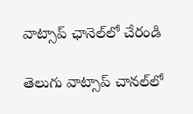వాట్సాప్ ఛానెల్‌లో చేరండి

తెలుగు వాట్సాప్ చానల్‌లో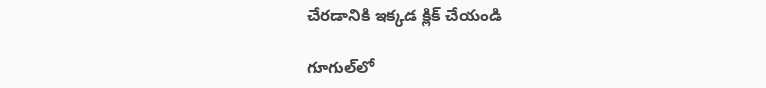చేరడానికి ఇక్కడ క్లిక్ చేయండి

గూగుల్‌లో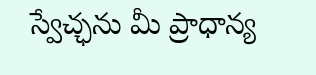స్వేచ్ఛను మీ ప్రాధాన్య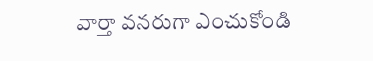వార్తా వనరుగా ఎంచుకోండి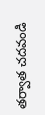తర్వాత చదవండి